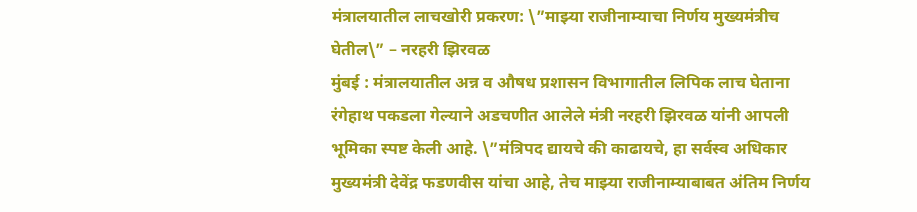मंत्रालयातील लाचखोरी प्रकरण: \”माझ्या राजीनाम्याचा निर्णय मुख्यमंत्रीच घेतील\” – नरहरी झिरवळ
मुंबई : मंत्रालयातील अन्न व औषध प्रशासन विभागातील लिपिक लाच घेताना रंगेहाथ पकडला गेल्याने अडचणीत आलेले मंत्री नरहरी झिरवळ यांनी आपली भूमिका स्पष्ट केली आहे. \”मंत्रिपद द्यायचे की काढायचे, हा सर्वस्व अधिकार मुख्यमंत्री देवेंद्र फडणवीस यांचा आहे, तेच माझ्या राजीनाम्याबाबत अंतिम निर्णय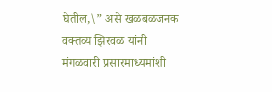घेतील,\” असे खळबळजनक वक्तव्य झिरवळ यांनी मंगळवारी प्रसारमाध्यमांशी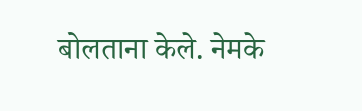बोलताना केले. नेमके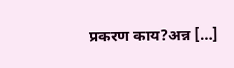प्रकरण काय?अन्न […]